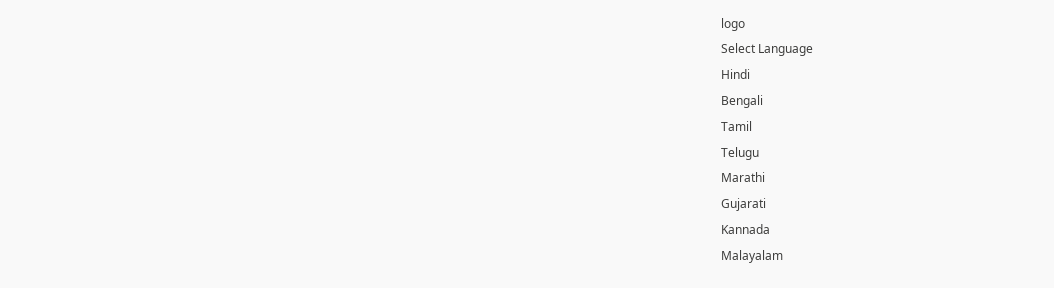logo
Select Language
Hindi
Bengali
Tamil
Telugu
Marathi
Gujarati
Kannada
Malayalam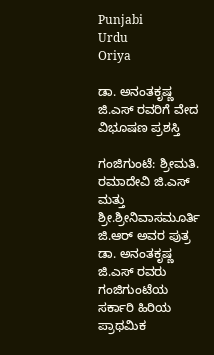Punjabi
Urdu
Oriya

ಡಾ. ಅನಂತಕೃಷ್ಣ ಜಿ.ಎಸ್ ರವರಿಗೆ ವೇದ ವಿಭೂಷಣ ಪ್ರಶಸ್ತಿ

ಗಂಜಿಗುಂಟೆ: ಶ್ರೀಮತಿ. ರಮಾದೇವಿ ಜಿ.ಎಸ್ ಮತ್ತು ಶ್ರೀ.ಶ್ರೀನಿವಾಸಮೂರ್ತಿ ಜಿ.ಆರ್ ಅವರ ಪುತ್ರ ಡಾ. ಅನಂತಕೃಷ್ಣ ಜಿ.ಎಸ್ ರವರು ಗಂಜಿಗುಂಟೆಯ ಸರ್ಕಾರಿ ಹಿರಿಯ ಪ್ರಾಥಮಿಕ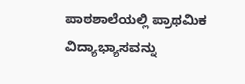ಪಾಠಶಾಲೆಯಲ್ಲಿ ಪ್ರಾಥಮಿಕ ವಿದ್ಯಾಭ್ಯಾಸವನ್ನು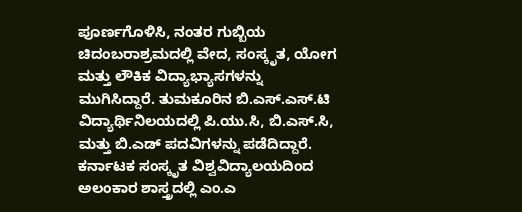ಪೂರ್ಣಗೊಳಿಸಿ, ನಂತರ ಗುಬ್ಬಿಯ ಚಿದಂಬರಾಶ್ರಮದಲ್ಲಿ ವೇದ, ಸಂಸ್ಕೃತ, ಯೋಗ ಮತ್ತು ಲೌಕಿಕ ವಿದ್ಯಾಭ್ಯಾಸಗಳನ್ನು ಮುಗಿಸಿದ್ದಾರೆ. ತುಮಕೂರಿನ ಬಿ.ಎಸ್.ಎಸ್.ಟಿ ವಿದ್ಯಾರ್ಥಿನಿಲಯದಲ್ಲಿ ಪಿ.ಯು.ಸಿ, ಬಿ.ಎಸ್.ಸಿ, ಮತ್ತು ಬಿ.ಎಡ್ ಪದವಿಗಳನ್ನು ಪಡೆದಿದ್ದಾರೆ. ಕರ್ನಾಟಕ ಸಂಸ್ಕೃತ ವಿಶ್ವವಿದ್ಯಾಲಯದಿಂದ ಅಲಂಕಾರ ಶಾಸ್ತ್ರದಲ್ಲಿ ಎಂ.ಎ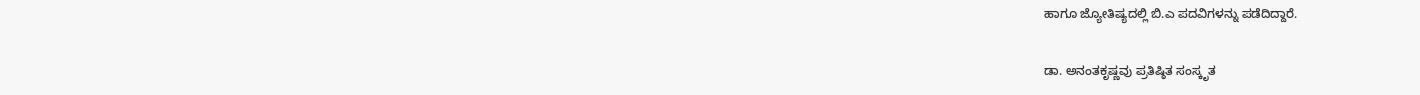ಹಾಗೂ ಜ್ಯೋತಿಷ್ಯದಲ್ಲಿ ಬಿ.ಎ ಪದವಿಗಳನ್ನು ಪಡೆದಿದ್ದಾರೆ.

ಡಾ. ಅನಂತಕೃಷ್ಣವು ಪ್ರತಿಷ್ಠಿತ ಸಂಸ್ಕೃತ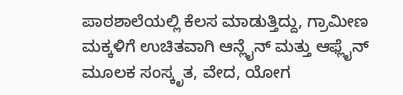ಪಾಠಶಾಲೆಯಲ್ಲಿ ಕೆಲಸ ಮಾಡುತ್ತಿದ್ದು, ಗ್ರಾಮೀಣ ಮಕ್ಕಳಿಗೆ ಉಚಿತವಾಗಿ ಆನ್ಲೈನ್ ಮತ್ತು ಆಫ್ಲೈನ್ ಮೂಲಕ ಸಂಸ್ಕೃತ, ವೇದ, ಯೋಗ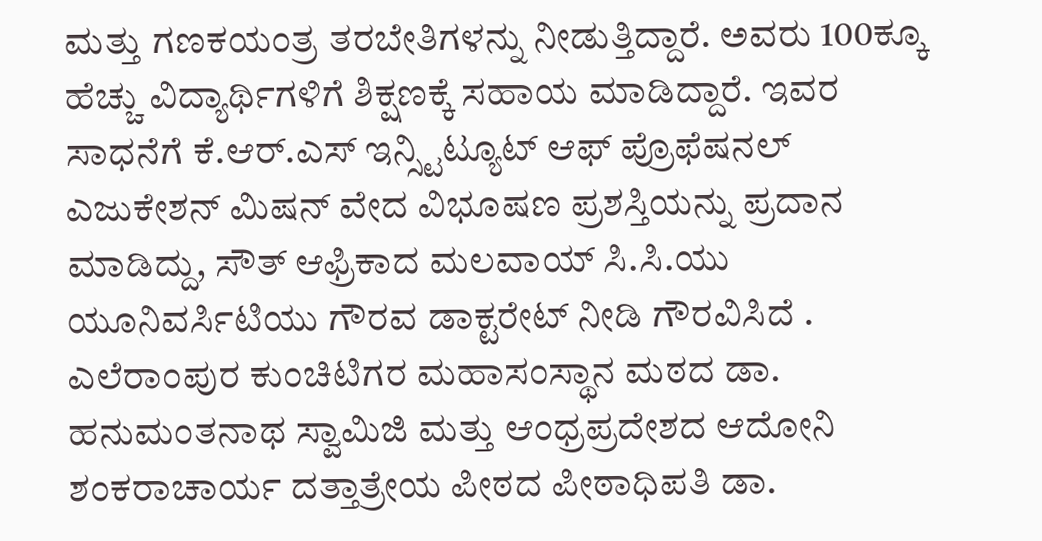ಮತ್ತು ಗಣಕಯಂತ್ರ ತರಬೇತಿಗಳನ್ನು ನೀಡುತ್ತಿದ್ದಾರೆ. ಅವರು 100ಕ್ಕೂ ಹೆಚ್ಚು ವಿದ್ಯಾರ್ಥಿಗಳಿಗೆ ಶಿಕ್ಷಣಕ್ಕೆ ಸಹಾಯ ಮಾಡಿದ್ದಾರೆ. ಇವರ ಸಾಧನೆಗೆ ಕೆ.ಆರ್.ಎಸ್ ಇನ್ಸ್ಟಿಟ್ಯೂಟ್ ಆಫ್ ಪ್ರೊಫೆಷನಲ್ ಎಜುಕೇಶನ್ ಮಿಷನ್ ವೇದ ವಿಭೂಷಣ ಪ್ರಶಸ್ತಿಯನ್ನು ಪ್ರದಾನ ಮಾಡಿದ್ದು, ಸೌತ್ ಆಫ್ರಿಕಾದ ಮಲವಾಯ್ ಸಿ.ಸಿ.ಯು ಯೂನಿವರ್ಸಿಟಿಯು ಗೌರವ ಡಾಕ್ಟರೇಟ್ ನೀಡಿ ಗೌರವಿಸಿದೆ . ಎಲೆರಾಂಪುರ ಕುಂಚಿಟಿಗರ ಮಹಾಸಂಸ್ಥಾನ ಮಠದ ಡಾ. ಹನುಮಂತನಾಥ ಸ್ವಾಮಿಜಿ ಮತ್ತು ಆಂಧ್ರಪ್ರದೇಶದ ಆದೋನಿ ಶಂಕರಾಚಾರ್ಯ ದತ್ತಾತ್ರೇಯ ಪೀಠದ ಪೀಠಾಧಿಪತಿ ಡಾ.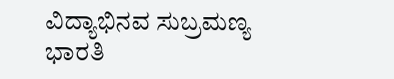ವಿದ್ಯಾಭಿನವ ಸುಬ್ರಮಣ್ಯ ಭಾರತಿ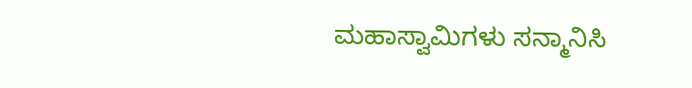ಮಹಾಸ್ವಾಮಿಗಳು ಸನ್ಮಾನಿಸಿ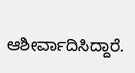ಆಶೀರ್ವಾದಿಸಿದ್ದಾರೆ.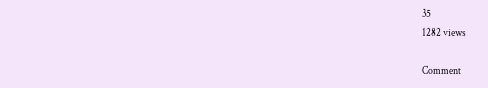35
1282 views

Comment